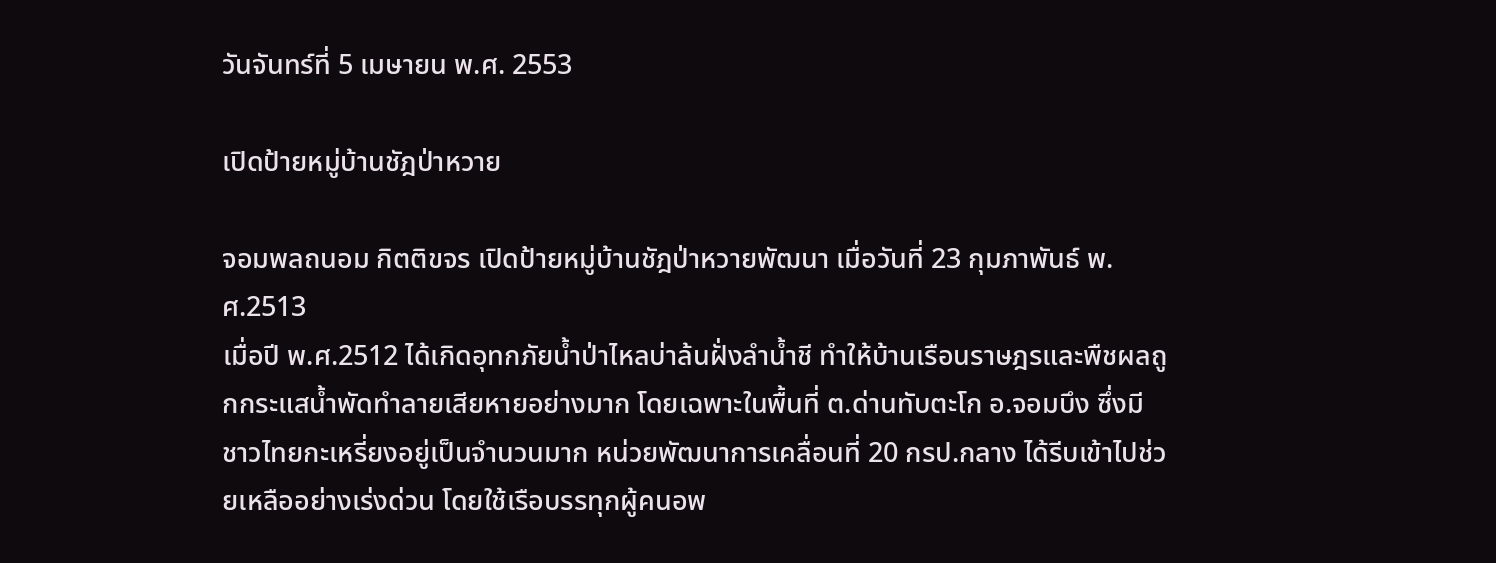วันจันทร์ที่ 5 เมษายน พ.ศ. 2553

เปิดป้ายหมู่บ้านชัฎป่าหวาย

จอมพลถนอม กิตติขจร เปิดป้ายหมู่บ้านชัฎป่าหวายพัฒนา เมื่อวันที่ 23 กุมภาพันธ์ พ.ศ.2513
เมื่อปี พ.ศ.2512 ได้เกิดอุทกภัยน้ำป่าไหลบ่าล้นฝั่งลำน้ำชี ทำให้บ้านเรือนราษฎรและพืชผลถูกกระแสน้ำพัดทำลายเสียหายอย่างมาก โดยเฉพาะในพื้นที่ ต.ด่านทับตะโก อ.จอมบึง ซึ่งมีชาวไทยกะเหรี่ยงอยู่เป็นจำนวนมาก หน่วยพัฒนาการเคลื่อนที่ 20 กรป.กลาง ได้รีบเข้าไปช่วยเหลืออย่างเร่งด่วน โดยใช้เรือบรรทุกผู้คนอพ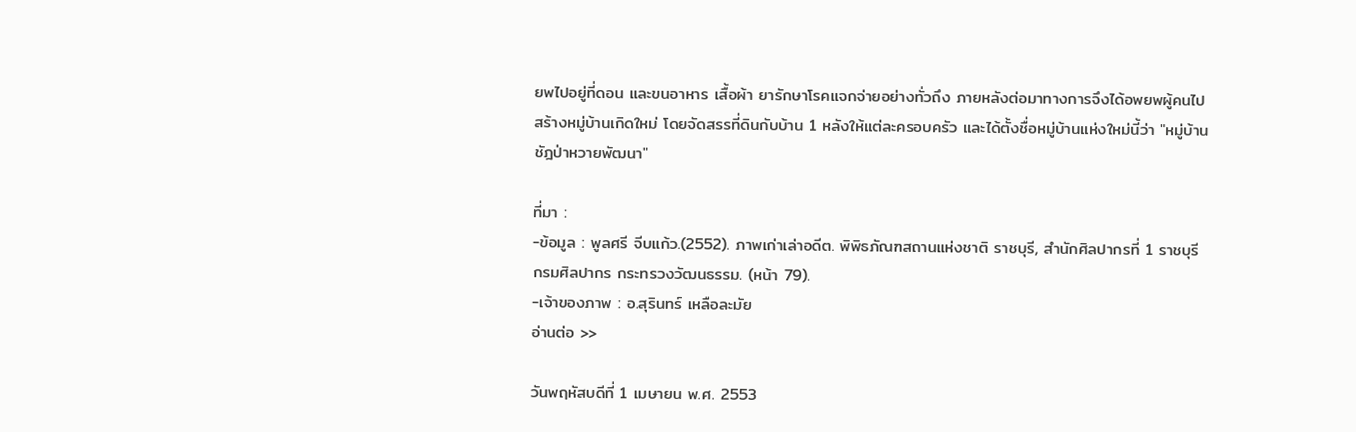ยพไปอยู่ที่ดอน และขนอาหาร เสื้อผ้า ยารักษาโรคแจกจ่ายอย่างทั่วถึง ภายหลังต่อมาทางการจึงได้อพยพผู้คนไปสร้างหมู่บ้านเกิดใหม่ โดยจัดสรรที่ดินกับบ้าน 1 หลังให้แต่ละครอบครัว และได้ตั้งชื่อหมู่บ้านแห่งใหม่นี้ว่า "หมู่บ้านชัฎป่าหวายพัฒนา"

ที่มา :
-ข้อมูล : พูลศรี จีบแก้ว.(2552). ภาพเก่าเล่าอดีต. พิพิธภัณฑสถานแห่งชาติ ราชบุรี, สำนักศิลปากรที่ 1 ราชบุรี กรมศิลปากร กระทรวงวัฒนธรรม. (หน้า 79).
-เจ้าของภาพ : อ.สุรินทร์ เหลือละมัย
อ่านต่อ >>

วันพฤหัสบดีที่ 1 เมษายน พ.ศ. 2553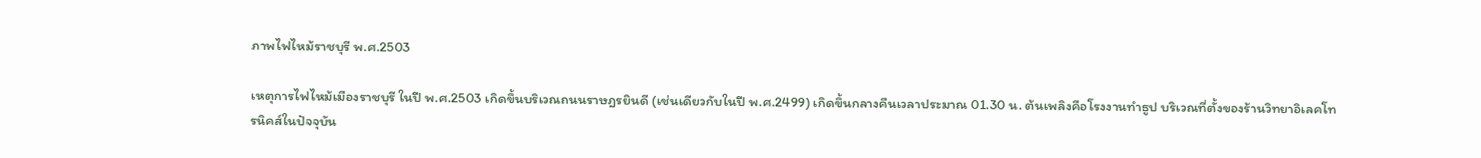ภาพไฟไหม้ราชบุรี พ.ศ.2503

เหตุการไฟไหม้เมืองราชบุรี ในปี พ.ศ.2503 เกิดขึ้นบริเวณถนนราษฎรยินดี (เช่นเดียวกับในปี พ.ศ.2499) เกิดขึ้นกลางคืนเวลาประมาณ 01.30 น. ต้นเพลิงคือโรงงานทำธูป บริเวณที่ตั้งของร้านวิทยาอิเลคโทรนิคส์ในปัจจุบัน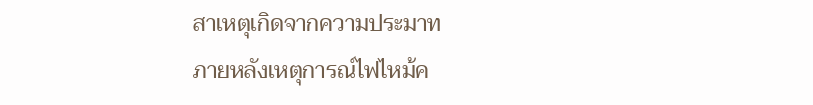สาเหตุเกิดจากความประมาท
ภายหลังเหตุการณ์ไฟไหม้ค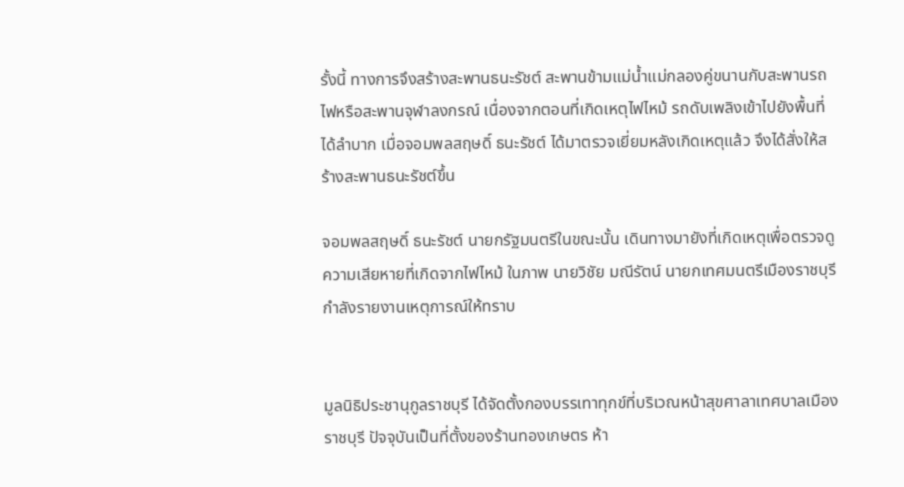รั้งนี้ ทางการจึงสร้างสะพานธนะรัชต์ สะพานข้ามแม่น้ำแม่กลองคู่ขนานกับสะพานรถไฟหรือสะพานจุฬาลงกรณ์ เนื่องจากตอนที่เกิดเหตุไฟไหม้ รถดับเพลิงเข้าไปยังพื้นที่ได้ลำบาก เมื่อจอมพลสฤษดิ์ ธนะรัชต์ ได้มาตรวจเยี่ยมหลังเกิดเหตุแล้ว จึงได้สั่งให้สร้างสะพานธนะรัชต์ขึ้น

จอมพลสฤษดิ์ ธนะรัชต์ นายกรัฐมนตรีในขณะนั้น เดินทางมายังที่เกิดเหตุเพื่อตรวจดูความเสียหายที่เกิดจากไฟไหม้ ในภาพ นายวิชัย มณีรัตน์ นายกเทศมนตรีเมืองราชบุรี กำลังรายงานเหตุการณ์ให้ทราบ


มูลนิธิประชานุกูลราชบุรี ได้จัดตั้งกองบรรเทาทุกข์ที่บริเวณหน้าสุขศาลาเทศบาลเมืองราชบุรี ปัจจุบันเป็นที่ตั้งของร้านทองเกษตร ห้า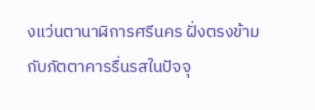งแว่นตานาฬิการศรีนคร ฝั่งตรงข้ามกับภัตตาคารรื่นรสในปัจจุ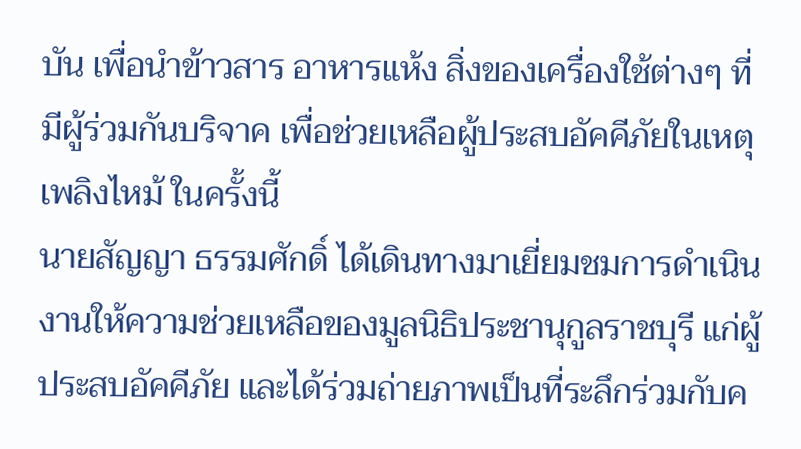บัน เพื่อนำข้าวสาร อาหารแห้ง สิ่งของเครื่องใช้ต่างๆ ที่มีผู้ร่วมกันบริจาค เพื่อช่วยเหลือผู้ประสบอัคคีภัยในเหตุเพลิงไหม้ ในครั้งนี้
นายสัญญา ธรรมศักดิ์ ได้เดินทางมาเยี่ยมชมการดำเนินงานให้ความช่วยเหลือของมูลนิธิประชานุกูลราชบุรี แก่ผู้ประสบอัคคีภัย และได้ร่วมถ่ายภาพเป็นที่ระลึกร่วมกับค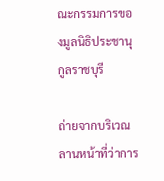ณะกรรมการของมูลนิธิประชานุกูลราชบุรี

ถ่ายจากบริเวณลานหน้าที่ว่าการ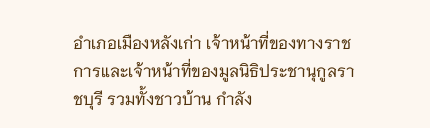อำเภอเมืองหลังเก่า เจ้าหน้าที่ของทางราชการและเจ้าหน้าที่ของมูลนิธิประชานุกูลราชบุรี รวมทั้งชาวบ้าน กำลัง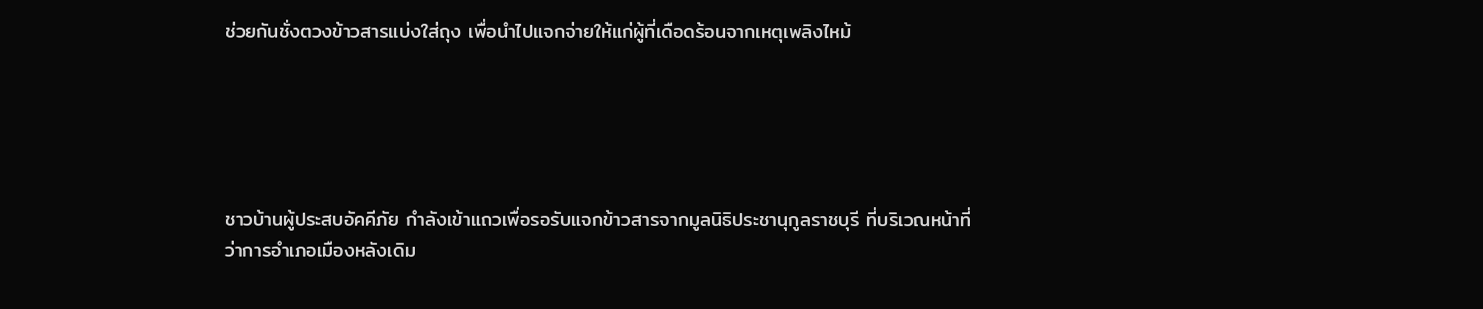ช่วยกันชั่งตวงข้าวสารแบ่งใส่ถุง เพื่อนำไปแจกจ่ายให้แก่ผู้ที่เดือดร้อนจากเหตุเพลิงไหม้





ชาวบ้านผู้ประสบอัคคีภัย กำลังเข้าแถวเพื่อรอรับแจกข้าวสารจากมูลนิธิประชานุกูลราชบุรี ที่บริเวณหน้าที่ว่าการอำเภอเมืองหลังเดิม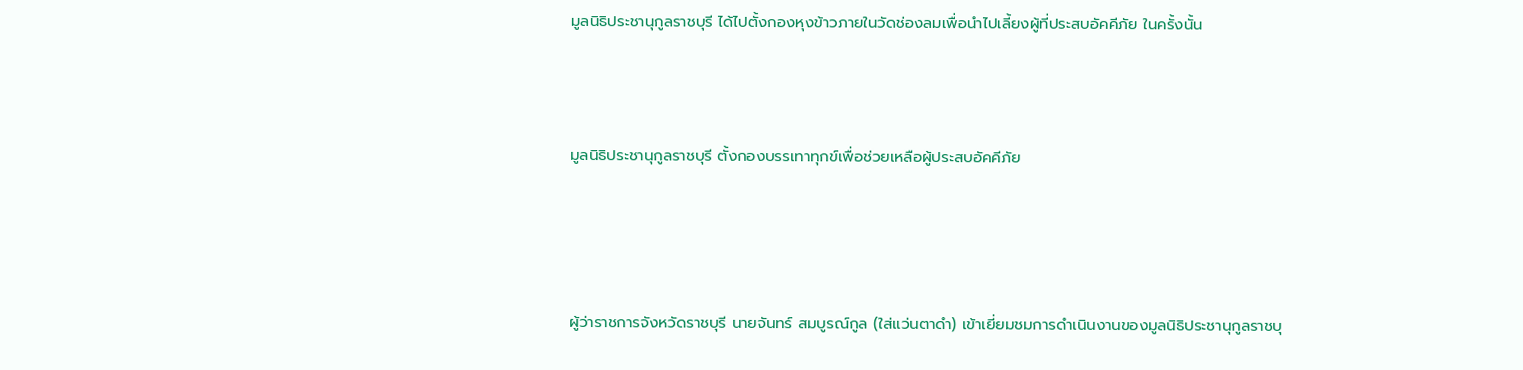มูลนิธิประชานุกูลราชบุรี ได้ไปตั้งกองหุงข้าวภายในวัดช่องลมเพื่อนำไปเลี้ยงผู้ที่ประสบอัคคีภัย ในครั้งนั้น



มูลนิธิประชานุกูลราชบุรี ตั้งกองบรรเทาทุกข์เพื่อช่วยเหลือผู้ประสบอัคคีภัย




ผู้ว่าราชการจังหวัดราชบุรี นายจันทร์ สมบูรณ์กูล (ใส่แว่นตาดำ) เข้าเยี่ยมชมการดำเนินงานของมูลนิธิประชานุกูลราชบุ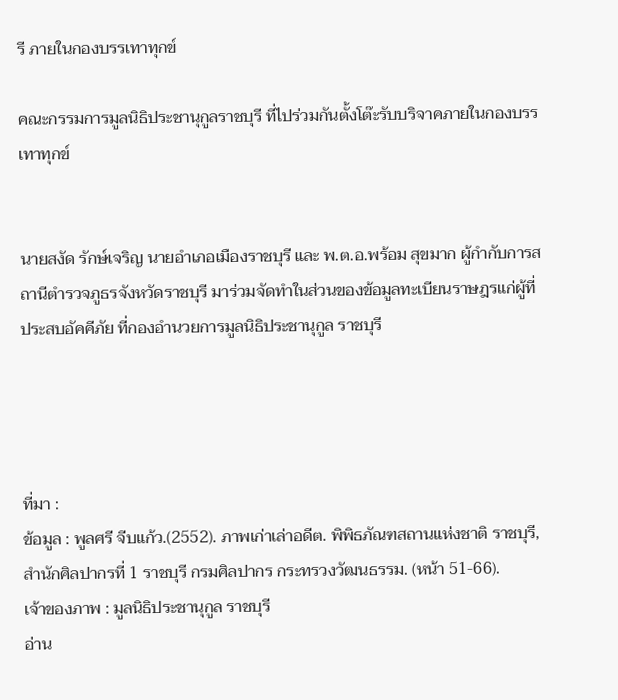รี ภายในกองบรรเทาทุกข์

คณะกรรมการมูลนิธิประชานุกูลราชบุรี ที่ไปร่วมกันตั้งโต๊ะรับบริจาคภายในกองบรรเทาทุกข์


นายสงัด รักษ์เจริญ นายอำเภอเมืองราชบุรี และ พ.ต.อ.พร้อม สุขมาก ผู้กำกับการสถานีตำรวจภูธรจังหวัดราชบุรี มาร่วมจัดทำในส่วนของข้อมูลทะเบียนราษฎรแก่ผู้ที่ประสบอัคคีภัย ที่กองอำนวยการมูลนิธิประชานุกูล ราชบุรี




ที่มา :
ข้อมูล : พูลศรี จีบแก้ว.(2552). ภาพเก่าเล่าอดีต. พิพิธภัณฑสถานแห่งชาติ ราชบุรี, สำนักศิลปากรที่ 1 ราชบุรี กรมศิลปากร กระทรวงวัฒนธรรม. (หน้า 51-66).
เจ้าของภาพ : มูลนิธิประชานุกูล ราชบุรี
อ่าน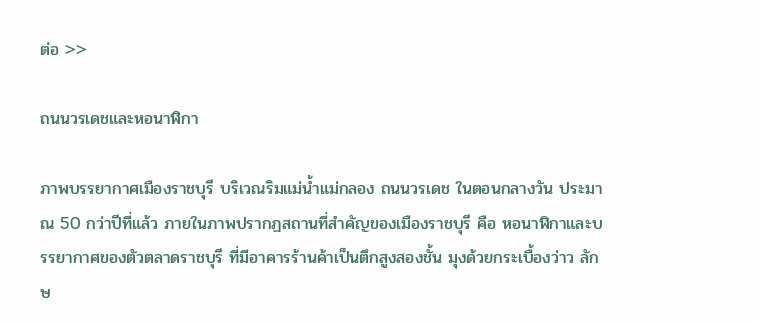ต่อ >>

ถนนวรเดชและหอนาฬิกา

ภาพบรรยากาศเมืองราชบุรี บริเวณริมแม่น้ำแม่กลอง ถนนวรเดช ในตอนกลางวัน ประมาณ 50 กว่าปีที่แล้ว ภายในภาพปรากฏสถานที่สำคัญของเมืองราชบุรี คือ หอนาฬิกาและบรรยากาศของตัวตลาดราชบุรี ที่มีอาคารร้านค้าเป็นตึกสูงสองชั้น มุงด้วยกระเบื้องว่าว ลักษ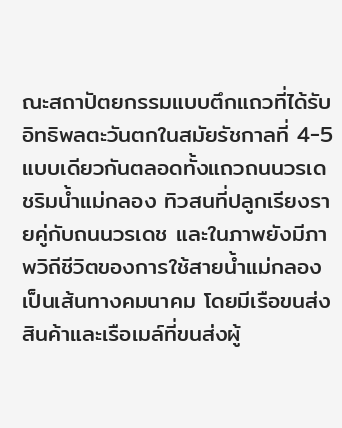ณะสถาปัตยกรรมแบบตึกแถวที่ได้รับอิทธิพลตะวันตกในสมัยรัชกาลที่ 4-5 แบบเดียวกันตลอดทั้งแถวถนนวรเดชริมน้ำแม่กลอง ทิวสนที่ปลูกเรียงรายคู่กับถนนวรเดช และในภาพยังมีภาพวิถีชีวิตของการใช้สายน้ำแม่กลองเป็นเส้นทางคมนาคม โดยมีเรือขนส่งสินค้าและเรือเมล์ที่ขนส่งผู้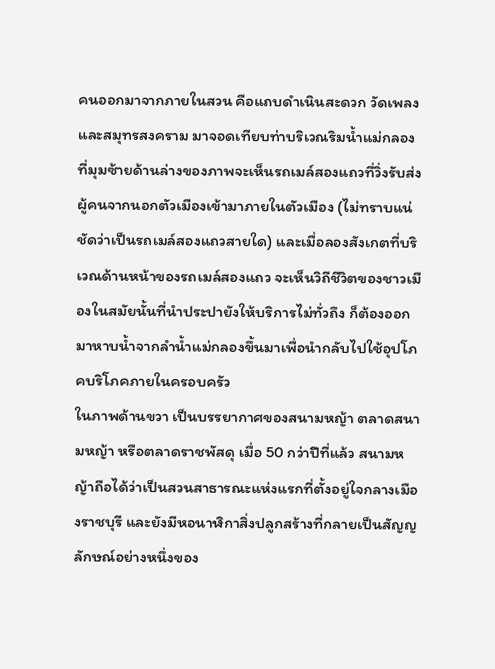คนออกมาจากภายในสวน คือแถบดำเนินสะดวก วัดเพลงและสมุทรสงคราม มาจอดเทียบท่าบริเวณริมน้ำแม่กลอง ที่มุมซ้ายด้านล่างของภาพจะเห็นรถเมล์สองแถวที่วิ่งรับส่งผู้คนจากนอกตัวเมืองเข้ามาภายในตัวเมือง (ไม่ทราบแน่ชัดว่าเป็นรถเมล์สองแถวสายใด) และเมื่อลองสังเกตที่บริเวณด้านหน้าของรถเมล์สองแถว จะเห็นวิถีชีวิตของชาวเมืองในสมัยนั้นที่นำประปายังให้บริการไม่ทั่วถึง ก็ต้องออกมาหาบน้ำจากลำน้ำแม่กลองขึ้นมาเพื่อนำกลับไปใช้อุปโภคบริโภคภายในครอบครัว
ในภาพด้านขวา เป็นบรรยากาศของสนามหญ้า ตลาดสนามหญ้า หรือตลาดราชพัสดุ เมื่อ 50 กว่าปีที่แล้ว สนามหญ้าถือได้ว่าเป็นสวนสาธารณะแห่งแรกที่ตั้งอยู่ใจกลางเมืองราชบุรี และยังมีหอนาฬิกาสิ่งปลูกสร้างที่กลายเป็นสัญญลักษณ์อย่างหนึ่งของ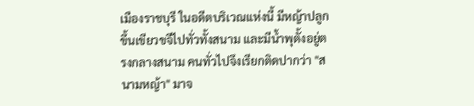เมืองราชบุรี ในอดีตบริเวณแห่งนี้ มีหญ้าปลูกขึ้นเขียวขจีไปทั่วทั้งสนาม และมีน้ำพุตั้งอยู่ตรงกลางสนาม คนทั่วไปจึงเรียกติดปากว่า "สนามหญ้า" มาจ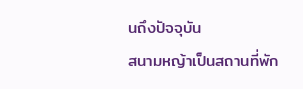นถึงปัจจุบัน
สนามหญ้าเป็นสถานที่พัก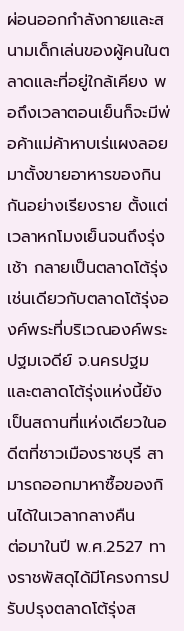ผ่อนออกกำลังกายและสนามเด็กเล่นของผู้คนในตลาดและที่อยู่ใกล้เคียง พอถึงเวลาตอนเย็นก็จะมีพ่อค้าแม่ค้าหาบเร่แผงลอยมาตั้งขายอาหารของกินกันอย่างเรียงราย ตั้งแต่เวลาหกโมงเย็นจนถึงรุ่งเช้า กลายเป็นตลาดโต้รุ่ง เช่นเดียวกับตลาดโต้รุ่งองค์พระที่บริเวณองค์พระปฐมเจดีย์ จ.นครปฐม และตลาดโต้รุ่งแห่งนี้ยังเป็นสถานที่แห่งเดียวในอดีตที่ชาวเมืองราชบุรี สามารถออกมาหาซื้อของกินได้ในเวลากลางคืน
ต่อมาในปี พ.ศ.2527 ทางราชพัสดุได้มีโครงการปรับปรุงตลาดโต้รุ่งส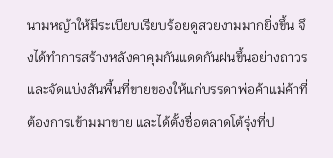นามหญ้าให้มีระเบียบเรียบร้อยดูสวยงามมากยิ่งขึ้น จึงได้ทำการสร้างหลังคาคุมกันแดดกันฝนขึ้นอย่างถาวร และจัดแบ่งสันพื้นที่ขายของให้แก่บรรดาพ่อค้าแม่ค้าที่ต้องการเข้ามมาขาย และได้ตั้งชื่อตลาดโต้รุ่งที่ป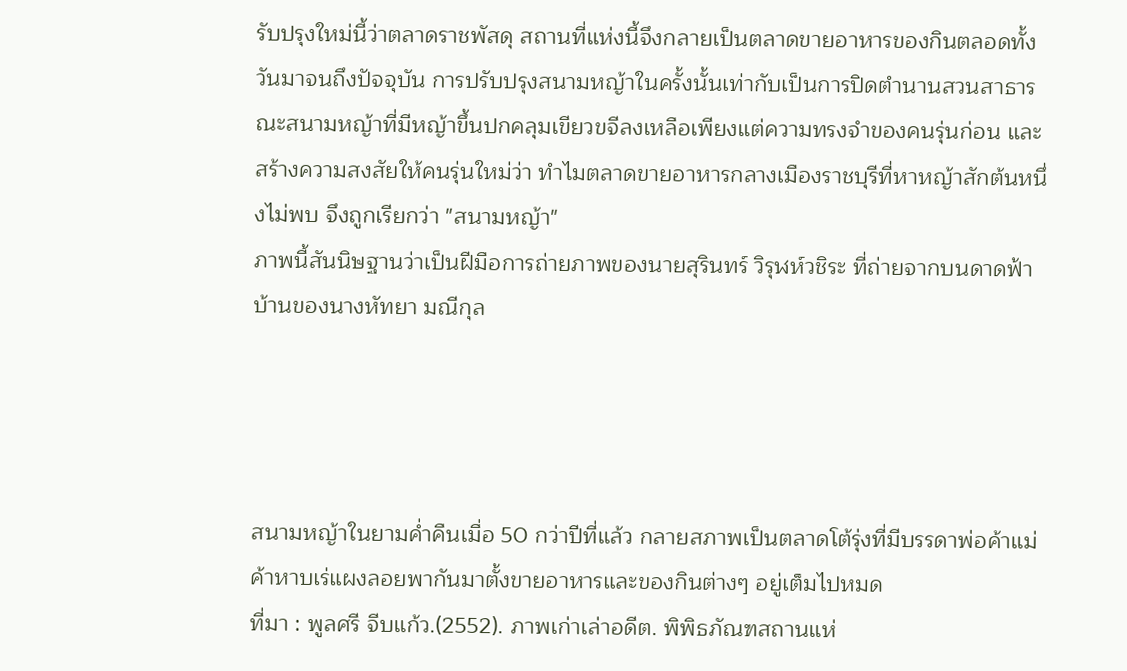รับปรุงใหม่นี้ว่าตลาดราชพัสดุ สถานที่แห่งนี้จึงกลายเป็นตลาดขายอาหารของกินตลอดทั้งวันมาจนถึงปัจจุบัน การปรับปรุงสนามหญ้าในครั้งนั้นเท่ากับเป็นการปิดตำนานสวนสาธารณะสนามหญ้าที่มีหญ้าขึ้นปกคลุมเขียวขจีลงเหลือเพียงแต่ความทรงจำของคนรุ่นก่อน และสร้างความสงสัยให้คนรุ่นใหม่ว่า ทำไมตลาดขายอาหารกลางเมืองราชบุรีที่หาหญ้าสักต้นหนึ่งไม่พบ จึงถูกเรียกว่า "สนามหญ้า"
ภาพนี้สันนิษฐานว่าเป็นฝีมือการถ่ายภาพของนายสุรินทร์ วิรุฬห์วชิระ ที่ถ่ายจากบนดาดฟ้าบ้านของนางหัทยา มณีกุล




สนามหญ้าในยามค่ำคืนเมื่อ 50 กว่าปีที่แล้ว กลายสภาพเป็นตลาดโต้รุ่งที่มีบรรดาพ่อค้าแม่ค้าหาบเร่แผงลอยพากันมาตั้งขายอาหารและของกินต่างๆ อยู่เต็มไปหมด
ที่มา : พูลศรี จีบแก้ว.(2552). ภาพเก่าเล่าอดีต. พิพิธภัณฑสถานแห่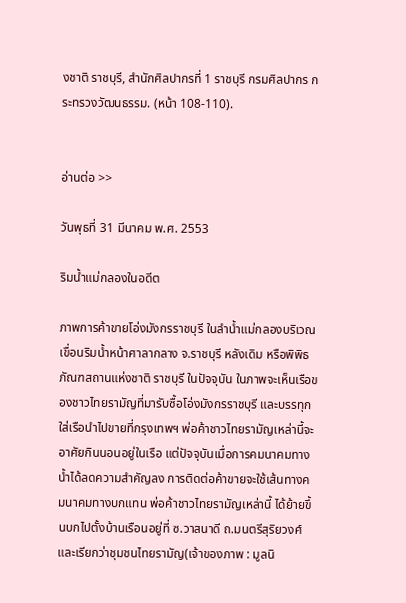งชาติ ราชบุรี, สำนักศิลปากรที่ 1 ราชบุรี กรมศิลปากร กระทรวงวัฒนธรรม. (หน้า 108-110).


อ่านต่อ >>

วันพุธที่ 31 มีนาคม พ.ศ. 2553

ริมน้ำแม่กลองในอดีต

ภาพการค้าขายโอ่งมังกรราชบุรี ในลำน้ำแม่กลองบริเวณเขื่อนริมน้ำหน้าศาลากลาง จ.ราชบุรี หลังเดิม หรือพิพิธภัณฑสถานแห่งชาติ ราชบุรี ในปัจจุบัน ในภาพจะเห็นเรือของชาวไทยรามัญที่มารับซื้อโอ่งมังกรราชบุรี และบรรทุกใส่เรือนำไปขายที่กรุงเทพฯ พ่อค้าชาวไทยรามัญเหล่านี้จะอาศัยกินนอนอยู่ในเรือ แต่ปัจจุบันเมื่อการคมนาคมทางน้ำได้ลดความสำคัญลง การติดต่อค้าขายจะใช้เส้นทางคมนาคมทางบกแทน พ่อค้าชาวไทยรามัญเหล่านี้ ได้ย้ายขึ้นบกไปตั้งบ้านเรือนอยู่ที่ ซ.วาสนาดี ถ.มนตรีสุริยวงศ์ และเรียกว่าชุมชนไทยรามัญ(เจ้าของภาพ : มูลนิ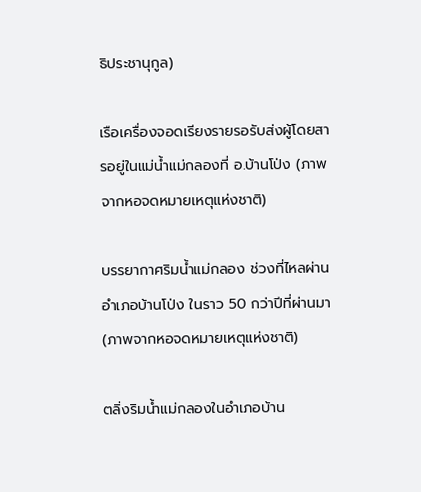ธิประชานุกูล)

เรือเครื่องจอดเรียงรายรอรับส่งผู้โดยสารอยู่ในแม่น้ำแม่กลองที่ อ.บ้านโป่ง (ภาพจากหอจดหมายเหตุแห่งชาติ)

บรรยากาศริมน้ำแม่กลอง ช่วงที่ไหลผ่านอำเภอบ้านโป่ง ในราว 50 กว่าปีที่ผ่านมา (ภาพจากหอจดหมายเหตุแห่งชาติ)

ตลิ่งริมน้ำแม่กลองในอำเภอบ้าน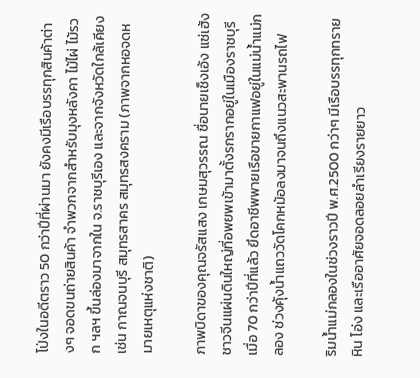โป่งในอดีตราว 50 กว่าปีที่ผ่านมา ยังคงมีเรือบรรทุกสินค้าต่างๆ จอดขนถ่ายสินค้า จำพวกจากสำหรับมุงหลังคา ไม้ไผ่ ไม้รวก ฯลฯ ขึ้นล่องมาจากใน จ.ราชบุรีเอง และจากจังหวัดใกล้เคียง เช่น กาณจนบุรี สมุทรสาคร สมุทรสงคราม (ภาพจากหอจดหมายเหตุแห่งชาติ)

ภาพบิดาของคุณจรัสแสง เกษมสุวรรณ ชื่อนายเช็งเอ้ง แซ่เฮ้ง ชาวจีนแผ่นดินใหญ่ที่อพยพเข้ามาตั้งรกรากอยู่ในเมืองราชบุรี เมื่อ 70 กว่าปีที่แล้ว ยึดอาชีพพายเรือขายกาแฟอยู่ในแม่น้ำแม่กลอง ช่วงคุ้งน้ำแถววัดโคกหม้อลงมาจนถึงแนวสะพานรถไฟ

ริมน้ำแม่กลองในช่วงราวปี พ.ศ.2500 กว่าๆ มีเรือบรรทุกทราย หิน โอ่ง และเรืออาศัยจอดลอยลำเรียงรายยาว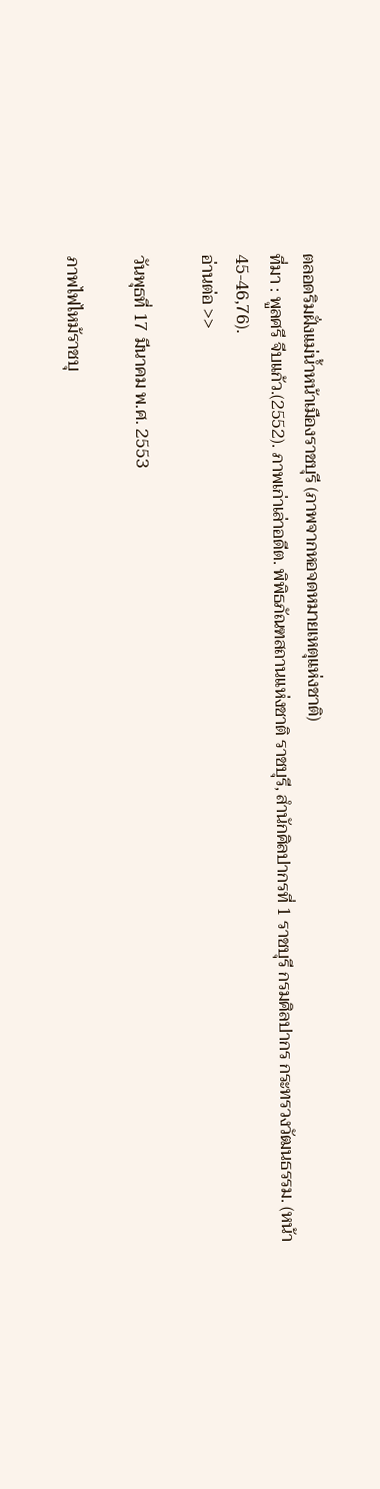ตลอดริมฝั่งแม่น้ำหน้าเมืองราชบุรี (ภาพจากหอจดหมายเหตุแห่งชาติ)
ที่มา : พูลศรี จีบแก้ว.(2552). ภาพเก่าเล่าอดีต. พิพิธภัณฑสถานแห่งชาติ ราชบุรี, สำนักศิลปากรที่ 1 ราชบุรี กรมศิลปากร กระทรวงวัฒนธรรม. (หน้า 45-46,76).
อ่านต่อ >>

วันพุธที่ 17 มีนาคม พ.ศ. 2553

ภาพไฟไหม้ราชบุ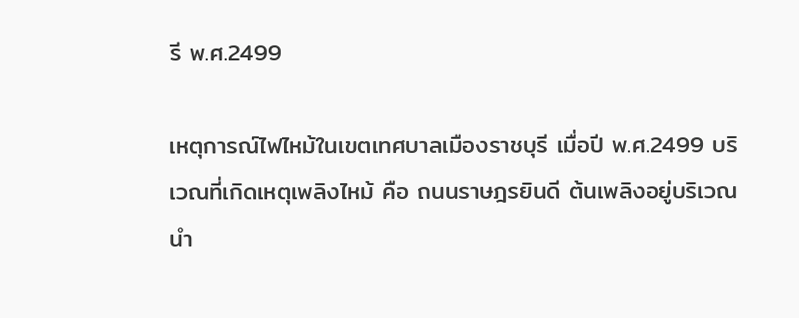รี พ.ศ.2499

เหตุการณ์ไฟไหม้ในเขตเทศบาลเมืองราชบุรี เมื่อปี พ.ศ.2499 บริเวณที่เกิดเหตุเพลิงไหม้ คือ ถนนราษฎรยินดี ต้นเพลิงอยู่บริเวณนำ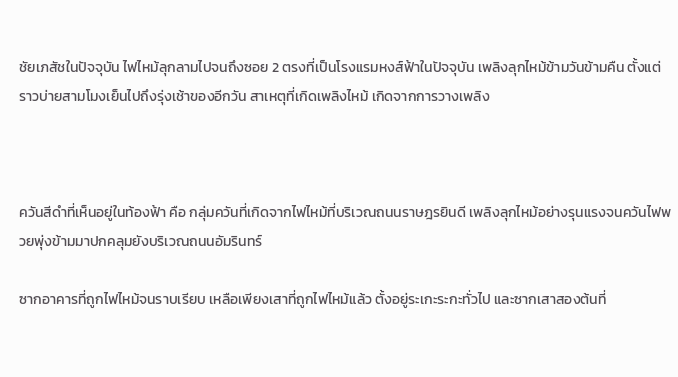ชัยเภสัชในปัจจุบัน ไฟไหม้ลุกลามไปจนถึงซอย 2 ตรงที่เป็นโรงแรมหงส์ฟ้าในปัจจุบัน เพลิงลุกไหม้ข้ามวันข้ามคืน ตั้งแต่ราวบ่ายสามโมงเย็นไปถึงรุ่งเช้าของอีกวัน สาเหตุที่เกิดเพลิงไหม้ เกิดจากการวางเพลิง



ควันสีดำที่เห็นอยู่ในท้องฟ้า คือ กลุ่มควันที่เกิดจากไฟไหม้ที่บริเวณถนนราษฎรยินดี เพลิงลุกไหม้อย่างรุนแรงจนควันไฟพวยพุ่งข้ามมาปกคลุมยังบริเวณถนนอัมรินทร์

ซากอาคารที่ถูกไฟไหม้จนราบเรียบ เหลือเพียงเสาที่ถูกไฟไหม้แล้ว ตั้งอยู่ระเกะระกะทั่วไป และซากเสาสองต้นที่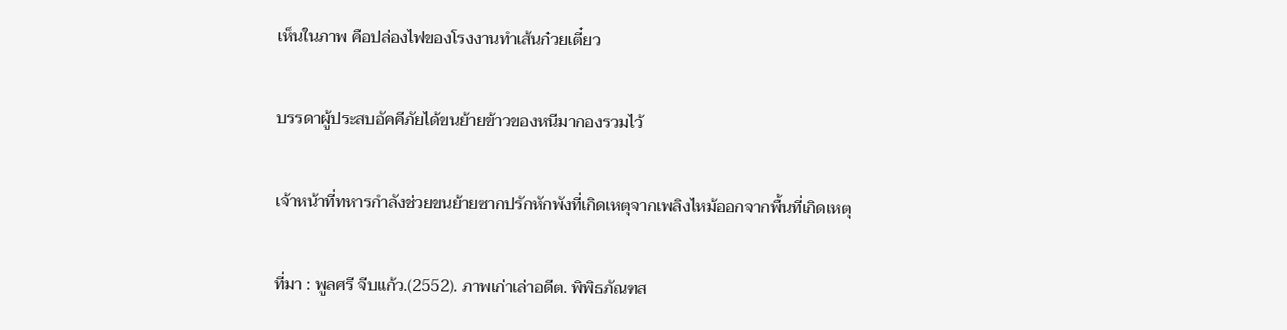เห็นในภาพ คือปล่องไฟของโรงงานทำเส้นก๋วยเตี๋ยว

บรรดาผู้ประสบอัคคีภัยได้ขนย้ายข้าวของหนีมากองรวมไว้

เจ้าหน้าที่ทหารกำลังช่วยขนย้ายซากปรักหักพังที่เกิดเหตุจากเพลิงไหม้ออกจากพื้นที่เกิดเหตุ

ที่มา : พูลศรี จีบแก้ว.(2552). ภาพเก่าเล่าอดีต. พิพิธภัณฑส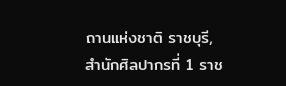ถานแห่งชาติ ราชบุรี, สำนักศิลปากรที่ 1 ราช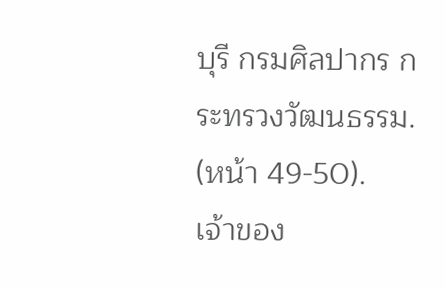บุรี กรมศิลปากร กระทรวงวัฒนธรรม. (หน้า 49-50).
เจ้าของ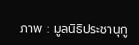ภาพ : มูลนิธิประชานุกู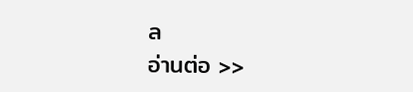ล
อ่านต่อ >>